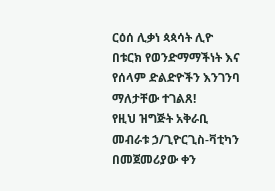ርዕሰ ሊቃነ ጳጳሳት ሊዮ በቱርክ የወንድማማችነት እና የሰላም ድልድዮችን እንገንባ ማለታቸው ተገልጸ!
የዚህ ዝግጅት አቅራቢ መብራቱ ኃ/ጊዮርጊስ-ቫቲካን
በመጀመሪያው ቀን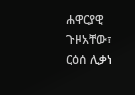ሐዋርያዊ ጉዞአቸው፣ ርዕሰ ሊቃነ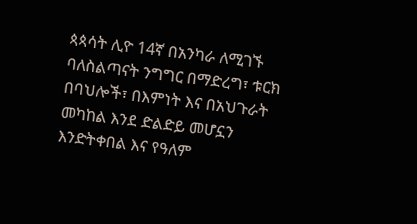ጳጳሳት ሊዮ 14ኛ በአንካራ ለሚገኙ ባለስልጣናት ንግግር በማድረግ፣ ቱርክ በባህሎች፣ በእምነት እና በአህጉራት መካከል እንደ ድልድይ መሆኗን እንድትቀበል እና የዓለም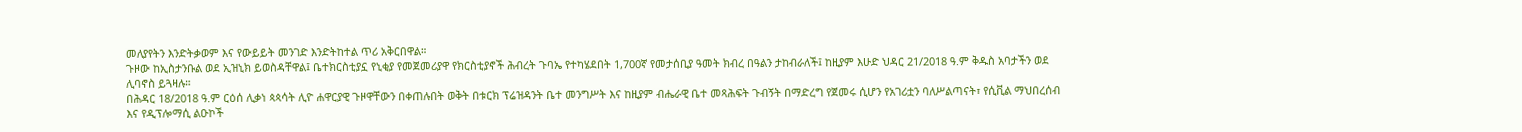መለያየትን እንድትቃወም እና የውይይት መንገድ እንድትከተል ጥሪ አቅርበዋል።
ጉዞው ከኢስታንቡል ወደ ኢዝኒክ ይወስዳቸዋል፤ ቤተክርስቲያኗ የኒቂያ የመጀመሪያዋ የክርስቲያኖች ሕብረት ጉባኤ የተካሄደበት 1,700ኛ የመታሰቢያ ዓመት ክብረ በዓልን ታከብራለች፤ ከዚያም እሁድ ህዳር 21/2018 ዓ.ም ቅዱስ አባታችን ወደ ሊባኖስ ይጓዛሉ።
በሕዳር 18/2018 ዓ.ም ርዕሰ ሊቃነ ጳጳሳት ሊዮ ሐዋርያዊ ጉዞዋቸውን በቀጠሉበት ወቅት በቱርክ ፕሬዝዳንት ቤተ መንግሥት እና ከዚያም ብሔራዊ ቤተ መጻሕፍት ጉብኝት በማድረግ የጀመሩ ሲሆን የአገሪቷን ባለሥልጣናት፣ የሲቪል ማህበረሰብ እና የዲፕሎማሲ ልዑኮች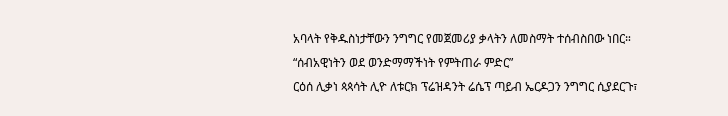አባላት የቅዱስነታቸውን ንግግር የመጀመሪያ ቃላትን ለመስማት ተሰብስበው ነበር።
“ሰብአዊነትን ወደ ወንድማማችነት የምትጠራ ምድር”
ርዕሰ ሊቃነ ጳጳሳት ሊዮ ለቱርክ ፕሬዝዳንት ሬሴፕ ጣይብ ኤርዶጋን ንግግር ሲያደርጉ፣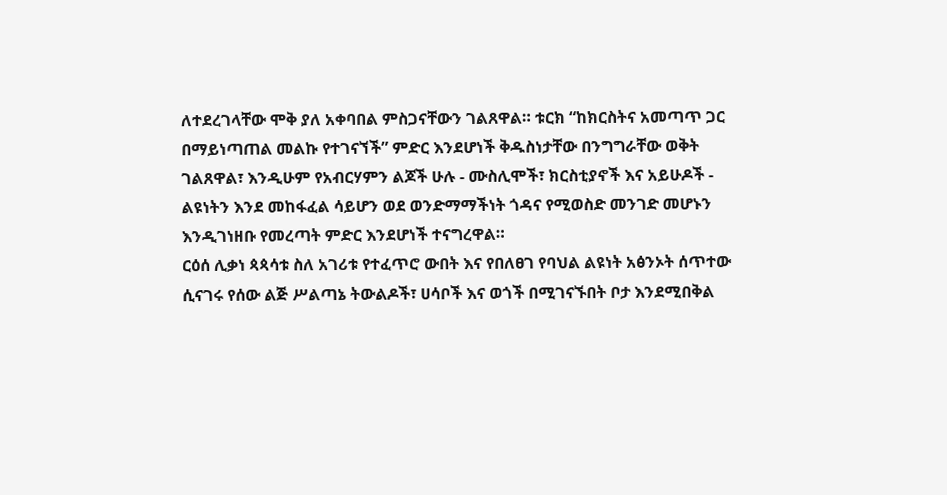ለተደረገላቸው ሞቅ ያለ አቀባበል ምስጋናቸውን ገልጸዋል። ቱርክ “ከክርስትና አመጣጥ ጋር በማይነጣጠል መልኩ የተገናኘች” ምድር እንደሆነች ቅዱስነታቸው በንግግራቸው ወቅት ገልጸዋል፣ እንዲሁም የአብርሃምን ልጆች ሁሉ - ሙስሊሞች፣ ክርስቲያኖች እና አይሁዶች - ልዩነትን እንደ መከፋፈል ሳይሆን ወደ ወንድማማችነት ጎዳና የሚወስድ መንገድ መሆኑን እንዲገነዘቡ የመረጣት ምድር እንደሆነች ተናግረዋል።
ርዕሰ ሊቃነ ጳጳሳቱ ስለ አገሪቱ የተፈጥሮ ውበት እና የበለፀገ የባህል ልዩነት አፅንኦት ሰጥተው ሲናገሩ የሰው ልጅ ሥልጣኔ ትውልዶች፣ ሀሳቦች እና ወጎች በሚገናኙበት ቦታ እንደሚበቅል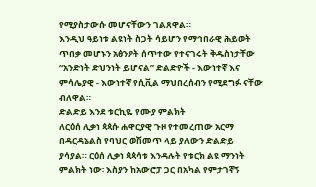የሚያስታውሱ መሆናቸውን ገልጸዋል።
እንዲህ ዓይነቱ ልዩነት ስጋት ሳይሆን የማኅበራዊ ሕይወት ጥበቃ መሆኑን አፅንዖት ሰጥተው የተናገሩት ቅዱስነታቸው “አንድነት ድህንነት ይሆናል” ድልድዮች - እውነተኛ እና ምሳሌያዊ - እውነተኛ የሲቪል ማህበረሰብን የሚደግፉ ናቸው ብለዋል።
ድልድይ እንደ ቱርኪዬ የሙያ ምልክት
ለርዕሰ ሊቃነ ጳጳሱ ሐዋርያዊ ጉዞ የተመረጠው አርማ በዳርዳኔልስ የባህር ወሽመጥ ላይ ያለውን ድልድይ ያሳያል። ርዕሰ ሊቃነ ጳጳሳቱ እንዳሉት የቱርክ ልዩ ማንነት ምልክት ነው፡ እስያን ከአውሮፓ ጋር በአካል የምታገኛኝ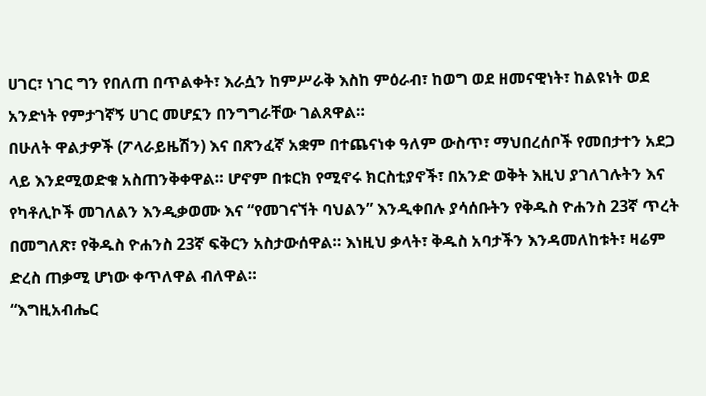ሀገር፣ ነገር ግን የበለጠ በጥልቀት፣ እራሷን ከምሥራቅ እስከ ምዕራብ፣ ከወግ ወደ ዘመናዊነት፣ ከልዩነት ወደ አንድነት የምታገኛኝ ሀገር መሆኗን በንግግራቸው ገልጸዋል።
በሁለት ዋልታዎች (ፖላራይዜሽን) እና በጽንፈኛ አቋም በተጨናነቀ ዓለም ውስጥ፣ ማህበረሰቦች የመበታተን አደጋ ላይ እንደሚወድቁ አስጠንቅቀዋል። ሆኖም በቱርክ የሚኖሩ ክርስቲያኖች፣ በአንድ ወቅት እዚህ ያገለገሉትን እና የካቶሊኮች መገለልን እንዲቃወሙ እና “የመገናኘት ባህልን” እንዲቀበሉ ያሳሰቡትን የቅዱስ ዮሐንስ 23ኛ ጥረት በመግለጽ፣ የቅዱስ ዮሐንስ 23ኛ ፍቅርን አስታውሰዋል። እነዚህ ቃላት፣ ቅዱስ አባታችን እንዳመለከቱት፣ ዛሬም ድረስ ጠቃሚ ሆነው ቀጥለዋል ብለዋል።
“እግዚአብሔር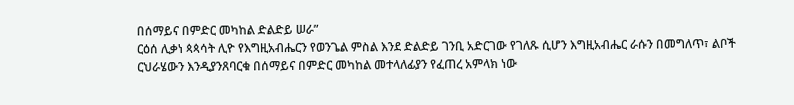በሰማይና በምድር መካከል ድልድይ ሠራ”
ርዕሰ ሊቃነ ጳጳሳት ሊዮ የእግዚአብሔርን የወንጌል ምስል እንደ ድልድይ ገንቢ አድርገው የገለጹ ሲሆን እግዚአብሔር ራሱን በመግለጥ፣ ልቦች ርህራሄውን እንዲያንጸባርቁ በሰማይና በምድር መካከል መተላለፊያን የፈጠረ አምላክ ነው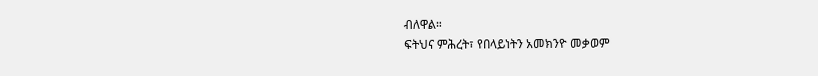ብለዋል።
ፍትህና ምሕረት፣ የበላይነትን አመክንዮ መቃወም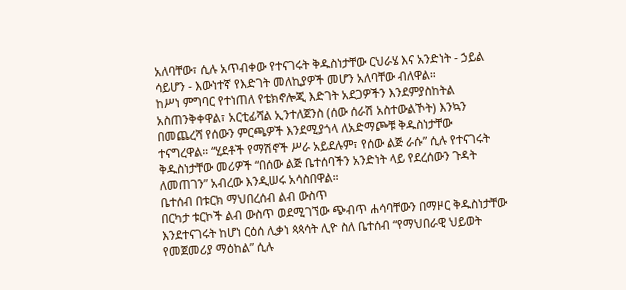አለባቸው፣ ሲሉ አጥብቀው የተናገሩት ቅዱስነታቸው ርህራሄ እና አንድነት - ኃይል ሳይሆን - እውነተኛ የእድገት መለኪያዎች መሆን አለባቸው ብለዋል።
ከሥነ ምግባር የተነጠለ የቴክኖሎጂ እድገት አደጋዎችን እንደምያስከትል አስጠንቅቀዋል፣ አርቲፊሻል ኢንተለጀንስ (ሰው ሰራሽ አስተውልኾት) እንኳን በመጨረሻ የሰውን ምርጫዎች እንደሚያጎላ ለአድማጮቹ ቅዱስነታቸው ተናግረዋል። “ሂደቶች የማሽኖች ሥራ አይደሉም፣ የሰው ልጅ ራሱ” ሲሉ የተናገሩት ቅዱስነታቸው መሪዎች “በሰው ልጅ ቤተሰባችን አንድነት ላይ የደረሰውን ጉዳት ለመጠገን” አብረው እንዲሠሩ አሳስበዋል።
ቤተሰብ በቱርክ ማህበረሰብ ልብ ውስጥ
በርካታ ቱርኮች ልብ ውስጥ ወደሚገኘው ጭብጥ ሐሳባቸውን በማዞር ቅዱስነታቸው እንደተናገሩት ከሆነ ርዕሰ ሊቃነ ጳጳሳት ሊዮ ስለ ቤተሰብ “የማህበራዊ ህይወት የመጀመሪያ ማዕከል” ሲሉ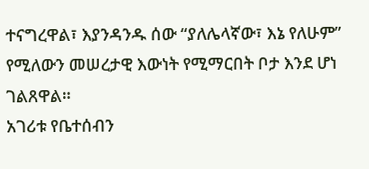ተናግረዋል፣ እያንዳንዱ ሰው “ያለሌላኛው፣ እኔ የለሁም” የሚለውን መሠረታዊ እውነት የሚማርበት ቦታ እንደ ሆነ ገልጸዋል።
አገሪቱ የቤተሰብን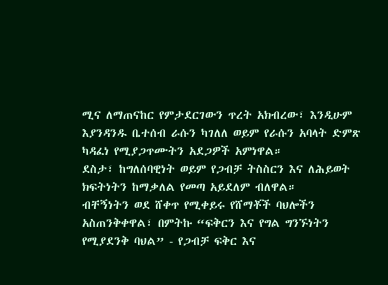ሚና ለማጠናከር የምታደርገውን ጥረት አክብረው፣ እንዲሁም እያንዳንዱ ቤተሰብ ራሱን ካገለለ ወይም የራሱን አባላት ድምጽ ካዳፈነ የሚያጋጥሙትን አደጋዎች አምነዋል።
ደስታ፣ ከግለሰባዊነት ወይም የጋብቻ ትስስርን እና ለሕይወት ክፍትነትን ከማቃለል የመጣ አይደለም ብለዋል።
ብቸኝነትን ወደ ሸቀጥ የሚቀይሩ የሸማቾች ባህሎችን አስጠንቅቀዋል፣ በምትኩ “ፍቅርን እና የግል ግንኙነትን የሚያደንቅ ባህል” - የጋብቻ ፍቅር እና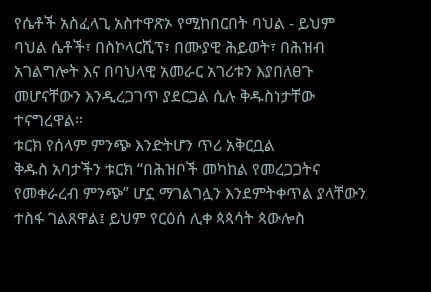የሴቶች አስፈላጊ አስተዋጽኦ የሚከበርበት ባህል - ይህም ባህል ሴቶች፣ በስኮላርሺፕ፣ በሙያዊ ሕይወት፣ በሕዝብ አገልግሎት እና በባህላዊ አመራር አገሪቱን እያበለፀጉ መሆናቸውን እንዲረጋገጥ ያደርጋል ሲሉ ቅዱስነታቸው ተናግረዋል።
ቱርክ የሰላም ምንጭ እንድትሆን ጥሪ አቅርቧል
ቅዱስ አባታችን ቱርክ “በሕዝቦች መካከል የመረጋጋትና የመቀራረብ ምንጭ” ሆኗ ማገልገሏን እንደምትቀጥል ያላቸውን ተስፋ ገልጸዋል፤ ይህም የርዕሰ ሊቀ ጳጳሳት ጳውሎስ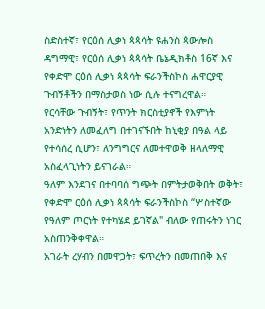ስድስተኛ፣ የርዕሰ ሊቃነ ጳጳሳት ዩሐንስ ጳውሎስ ዳግማዊ፣ የርዕሰ ሊቃነ ጳጳሳት ቤኔዲክቶስ 16ኛ እና የቀድሞ ርዕሰ ሊቃነ ጳጳሳት ፍራንችስኮስ ሐዋርያዊ ጉብኝቶችን በማስታወስ ነው ሲሉ ተናግረዋል።
የርሳቸው ጉብኝት፣ የጥንት ክርስቲያኖች የእምነት አንድነትን ለመፈለግ በተገናኙበት ከኒቂያ በዓል ላይ የተሳሰረ ሲሆን፣ ለንግግርና ለመተዋወቅ ዘላለማዊ አስፈላጊነትን ይናገራል።
ዓለም እንደገና በተባባሰ ግጭት በምትታወቅበት ወቅት፣ የቀድሞ ርዕሰ ሊቃነ ጳጳሳት ፍራንችስኮስ “ሦስተኛው የዓለም ጦርነት የተካሄደ ይገኛል" ብለው የጠሩትን ነገር አስጠንቅቀዋል።
አገራት ረሃብን በመዋጋት፣ ፍጥረትን በመጠበቅ እና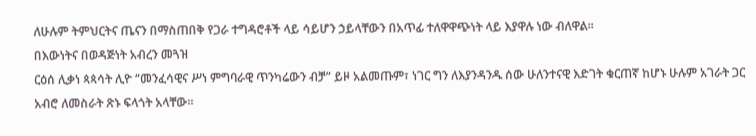ለሁሉም ትምህርትና ጤናን በማስጠበቅ የጋራ ተግዳሮቶች ላይ ሳይሆን ኃይላቸውን በአጥፊ ተለዋዋጭነት ላይ እያዋሉ ነው ብለዋል።
በእውነትና በወዳጅነት አብረን መጓዝ
ርዕሰ ሊቃነ ጳጳሳት ሊዮ “መንፈሳዊና ሥነ ምግባራዊ ጥንካሬውን ብቻ” ይዞ አልመጡም፣ ነገር ግን ለእያንዳንዱ ሰው ሁለንተናዊ እድገት ቁርጠኛ ከሆኑ ሁሉም አገራት ጋር አብሮ ለመስራት ጽኑ ፍላጎት አላቸው።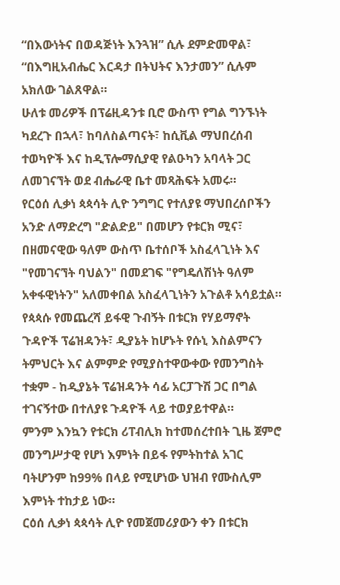“በእውነትና በወዳጅነት እንጓዝ” ሲሉ ደምድመዋል፣ “በእግዚአብሔር እርዳታ በትህትና እንታመን” ሲሉም አክለው ገልጸዋል።
ሁለቱ መሪዎች በፕሬዚዳንቱ ቢሮ ውስጥ የግል ግንኙነት ካደረጉ በኋላ፣ ከባለስልጣናት፣ ከሲቪል ማህበረሰብ ተወካዮች እና ከዲፕሎማሲያዊ የልዑካን አባላት ጋር ለመገናኘት ወደ ብሔራዊ ቤተ መጻሕፍት አመሩ።
የርዕሰ ሊቃነ ጳጳሳት ሊዮ ንግግር የተለያዩ ማህበረሰቦችን አንድ ለማድረግ "ድልድይ" በመሆን የቱርክ ሚና፣ በዘመናዊው ዓለም ውስጥ ቤተሰቦች አስፈላጊነት እና "የመገናኘት ባህልን" በመደገፍ "የግዴለሽነት ዓለም አቀፋዊነትን" አለመቀበል አስፈላጊነትን አጉልቶ አሳይቷል።
የጳጳሱ የመጨረሻ ይፋዊ ጉብኝት በቱርክ የሃይማኖት ጉዳዮች ፕሬዝዳንት፣ ዲያኔት ከሆኑት የሱኒ እስልምናን ትምህርት እና ልምምድ የሚያስተዋውቀው የመንግስት ተቋም - ከዲያኔት ፕሬዝዳንት ሳፊ አርፓጉሽ ጋር በግል ተገናኝተው በተለያዩ ጉዳዮች ላይ ተወያይተዋል።
ምንም እንኳን የቱርክ ሪፐብሊክ ከተመሰረተበት ጊዜ ጀምሮ መንግሥታዊ የሆነ እምነት በይፋ የምትከተል አገር ባትሆንም ከ99% በላይ የሚሆነው ህዝብ የሙስሊም እምነት ተከታይ ነው።
ርዕሰ ሊቃነ ጳጳሳት ሊዮ የመጀመሪያውን ቀን በቱርክ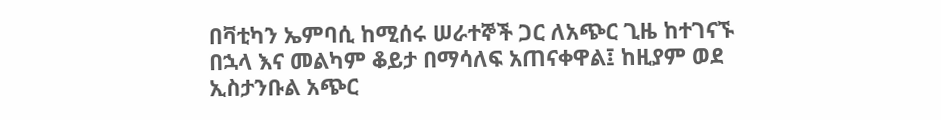በቫቲካን ኤምባሲ ከሚሰሩ ሠራተኞች ጋር ለአጭር ጊዜ ከተገናኙ በኋላ እና መልካም ቆይታ በማሳለፍ አጠናቀዋል፤ ከዚያም ወደ ኢስታንቡል አጭር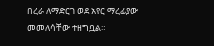በረራ ለማድርገ ወደ አየር ማረፊያው መመለሳቸው ተዘግቧል።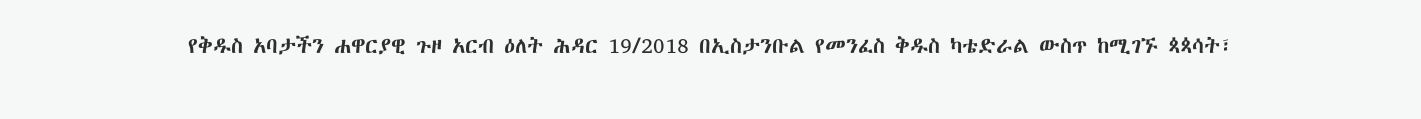የቅዱስ አባታችን ሐዋርያዊ ጉዞ አርብ ዕለት ሕዳር 19/2018 በኢስታንቡል የመንፈስ ቅዱስ ካቴድራል ውስጥ ከሚገኙ ጳጳሳት፣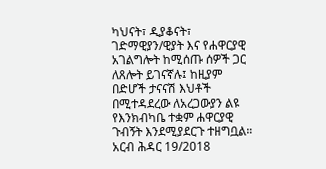ካህናት፣ ዲያቆናት፣ ገድማዊያን/ዊያት እና የሐዋርያዊ አገልግሎት ከሚሰጡ ሰዎች ጋር ለጸሎት ይገናኛሉ፤ ከዚያም በድሆች ታናናሽ እህቶች በሚተዳደረው ለአረጋውያን ልዩ የእንክብካቤ ተቋም ሐዋርያዊ ጉብኝት እንደሚያደርጉ ተዘግቧል።
አርብ ሕዳር 19/2018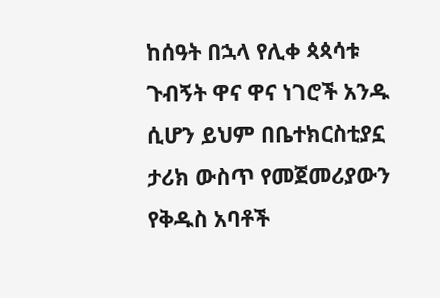ከሰዓት በኋላ የሊቀ ጳጳሳቱ ጉብኝት ዋና ዋና ነገሮች አንዱ ሲሆን ይህም በቤተክርስቲያኗ ታሪክ ውስጥ የመጀመሪያውን የቅዱስ አባቶች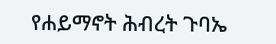የሐይማኖት ሕብረት ጉባኤ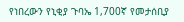የነበረውን የኒቂያ ጉባኤ 1,700ኛ የመታሰቢያ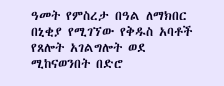ዓመት የምስረታ በዓል ለማክበር በኒቂያ የሚገኘው የቅዱስ አባቶች የጸሎት አገልግሎት ወደ ሚከናወንበት በድሮ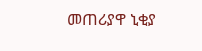መጠሪያዋ ኒቂያ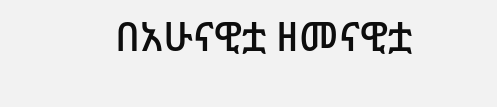በአሁናዊቷ ዘመናዊቷ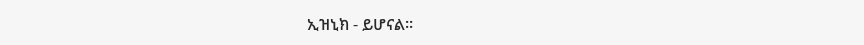ኢዝኒክ - ይሆናል።